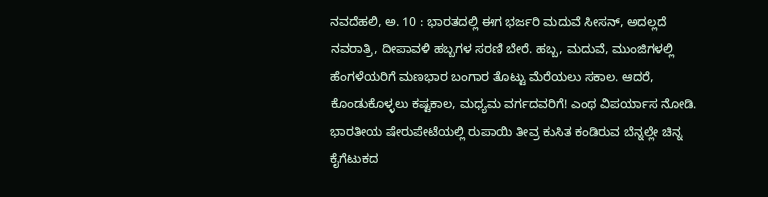ನವದೆಹಲಿ, ಅ. 10 : ಭಾರತದಲ್ಲಿ ಈಗ ಭರ್ಜರಿ ಮದುವೆ ಸೀಸನ್, ಅದಲ್ಲದೆ ನವರಾತ್ರಿ, ದೀಪಾವಳಿ ಹಬ್ಬಗಳ ಸರಣಿ ಬೇರೆ. ಹಬ್ಬ, ಮದುವೆ, ಮುಂಜಿಗಳಲ್ಲಿ ಹೆಂಗಳೆಯರಿಗೆ ಮಣಭಾರ ಬಂಗಾರ ತೊಟ್ಟು ಮೆರೆಯಲು ಸಕಾಲ. ಆದರೆ, ಕೊಂಡುಕೊಳ್ಳಲು ಕಷ್ಟಕಾಲ, ಮಧ್ಯಮ ವರ್ಗದವರಿಗೆ! ಎಂಥ ವಿಪರ್ಯಾಸ ನೋಡಿ. ಭಾರತೀಯ ಷೇರುಪೇಟೆಯಲ್ಲಿ ರುಪಾಯಿ ತೀವ್ರ ಕುಸಿತ ಕಂಡಿರುವ ಬೆನ್ನಲ್ಲೇ ಚಿನ್ನ ಕೈಗೆಟುಕದ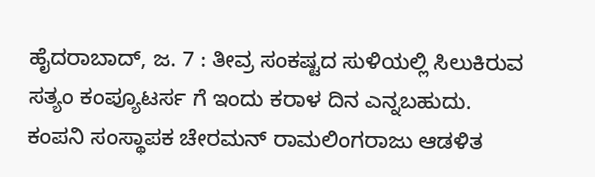ಹೈದರಾಬಾದ್, ಜ. 7 : ತೀವ್ರ ಸಂಕಷ್ಟದ ಸುಳಿಯಲ್ಲಿ ಸಿಲುಕಿರುವ ಸತ್ಯಂ ಕಂಪ್ಯೂಟರ್ಸ ಗೆ ಇಂದು ಕರಾಳ ದಿನ ಎನ್ನಬಹುದು. ಕಂಪನಿ ಸಂಸ್ಥಾಪಕ ಚೇರಮನ್ ರಾಮಲಿಂಗರಾಜು ಆಡಳಿತ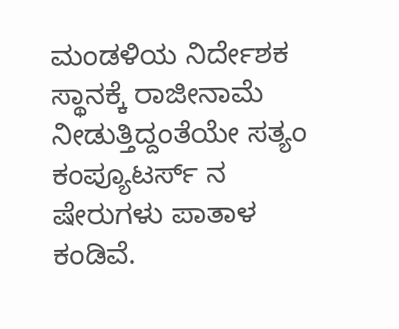ಮಂಡಳಿಯ ನಿರ್ದೇಶಕ ಸ್ಥಾನಕ್ಕೆ ರಾಜೀನಾಮೆ ನೀಡುತ್ತಿದ್ದಂತೆಯೇ ಸತ್ಯಂ ಕಂಪ್ಯೂಟರ್ಸ್ ನ ಷೇರುಗಳು ಪಾತಾಳ ಕಂಡಿವೆ.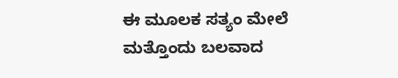ಈ ಮೂಲಕ ಸತ್ಯಂ ಮೇಲೆ ಮತ್ತೊಂದು ಬಲವಾದ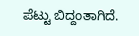ಪೆಟ್ಟು ಬಿದ್ದಂತಾಗಿದೆ.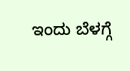ಇಂದು ಬೆಳಗ್ಗೆ